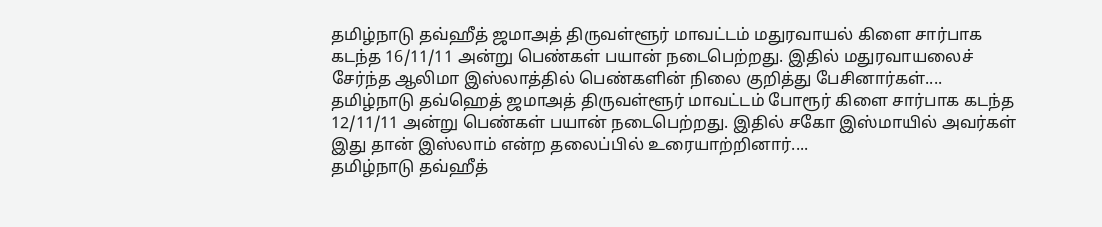தமிழ்நாடு தவ்ஹீத் ஜமாஅத் திருவள்ளூர் மாவட்டம் மதுரவாயல் கிளை சார்பாக கடந்த 16/11/11 அன்று பெண்கள் பயான் நடைபெற்றது. இதில் மதுரவாயலைச் சேர்ந்த ஆலிமா இஸ்லாத்தில் பெண்களின் நிலை குறித்து பேசினார்கள்....
தமிழ்நாடு தவ்ஹெத் ஜமாஅத் திருவள்ளூர் மாவட்டம் போரூர் கிளை சார்பாக கடந்த 12/11/11 அன்று பெண்கள் பயான் நடைபெற்றது. இதில் சகோ இஸ்மாயில் அவர்கள் இது தான் இஸ்லாம் என்ற தலைப்பில் உரையாற்றினார்....
தமிழ்நாடு தவ்ஹீத்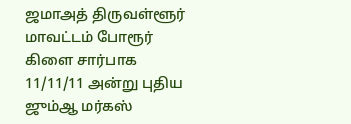ஜமாஅத் திருவள்ளூர் மாவட்டம் போரூர் கிளை சார்பாக 11/11/11 அன்று புதிய ஜும்ஆ மர்கஸ்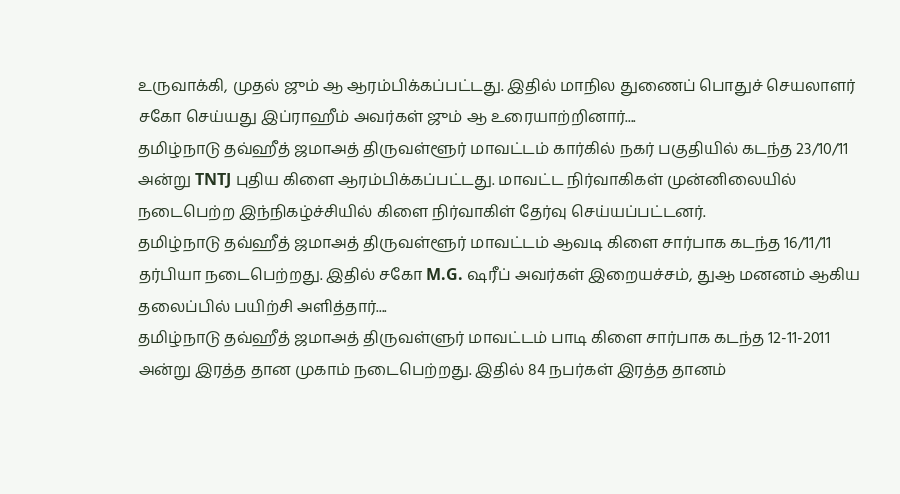உருவாக்கி, முதல் ஜும் ஆ ஆரம்பிக்கப்பட்டது. இதில் மாநில துணைப் பொதுச் செயலாளர் சகோ செய்யது இப்ராஹீம் அவர்கள் ஜும் ஆ உரையாற்றினார்....
தமிழ்நாடு தவ்ஹீத் ஜமாஅத் திருவள்ளூர் மாவட்டம் கார்கில் நகர் பகுதியில் கடந்த 23/10/11 அன்று TNTJ புதிய கிளை ஆரம்பிக்கப்பட்டது. மாவட்ட நிர்வாகிகள் முன்னிலையில் நடைபெற்ற இந்நிகழ்ச்சியில் கிளை நிர்வாகிள் தேர்வு செய்யப்பட்டனர்.
தமிழ்நாடு தவ்ஹீத் ஜமாஅத் திருவள்ளூர் மாவட்டம் ஆவடி கிளை சார்பாக கடந்த 16/11/11 தர்பியா நடைபெற்றது. இதில் சகோ M.G. ஷரீப் அவர்கள் இறையச்சம், துஆ மனனம் ஆகிய தலைப்பில் பயிற்சி அளித்தார்....
தமிழ்நாடு தவ்ஹீத் ஜமாஅத் திருவள்ளுர் மாவட்டம் பாடி கிளை சார்பாக கடந்த 12-11-2011 அன்று இரத்த தான முகாம் நடைபெற்றது. இதில் 84 நபர்கள் இரத்த தானம்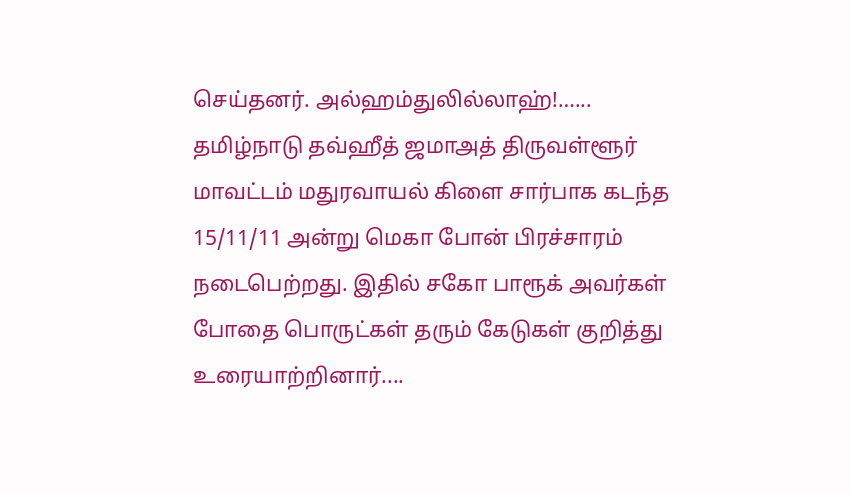செய்தனர். அல்ஹம்துலில்லாஹ்!…...
தமிழ்நாடு தவ்ஹீத் ஜமாஅத் திருவள்ளூர் மாவட்டம் மதுரவாயல் கிளை சார்பாக கடந்த 15/11/11 அன்று மெகா போன் பிரச்சாரம் நடைபெற்றது. இதில் சகோ பாரூக் அவர்கள் போதை பொருட்கள் தரும் கேடுகள் குறித்து உரையாற்றினார்....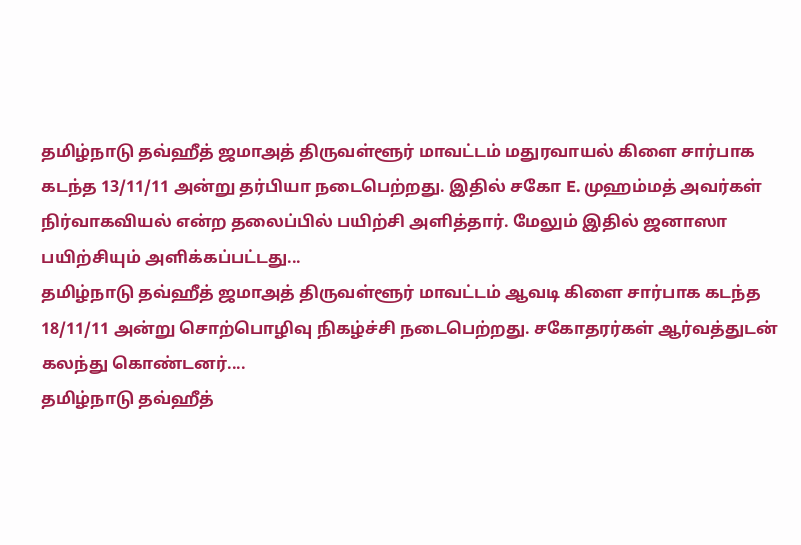தமிழ்நாடு தவ்ஹீத் ஜமாஅத் திருவள்ளூர் மாவட்டம் மதுரவாயல் கிளை சார்பாக கடந்த 13/11/11 அன்று தர்பியா நடைபெற்றது. இதில் சகோ E. முஹம்மத் அவர்கள் நிர்வாகவியல் என்ற தலைப்பில் பயிற்சி அளித்தார். மேலும் இதில் ஜனாஸா பயிற்சியும் அளிக்கப்பட்டது...
தமிழ்நாடு தவ்ஹீத் ஜமாஅத் திருவள்ளூர் மாவட்டம் ஆவடி கிளை சார்பாக கடந்த 18/11/11 அன்று சொற்பொழிவு நிகழ்ச்சி நடைபெற்றது. சகோதரர்கள் ஆர்வத்துடன் கலந்து கொண்டனர்....
தமிழ்நாடு தவ்ஹீத்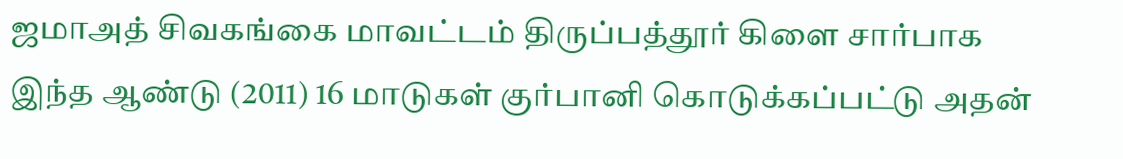ஜமாஅத் சிவகங்கை மாவட்டம் திருப்பத்தூர் கிளை சார்பாக இந்த ஆண்டு (2011) 16 மாடுகள் குர்பானி கொடுக்கப்பட்டு அதன்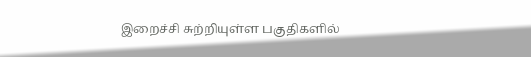இறைச்சி சுற்றியுள்ள பகுதிகளில்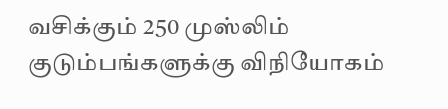வசிக்கும் 250 முஸ்லிம் குடும்பங்களுக்கு விநியோகம்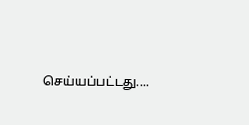செய்யப்பட்டது....